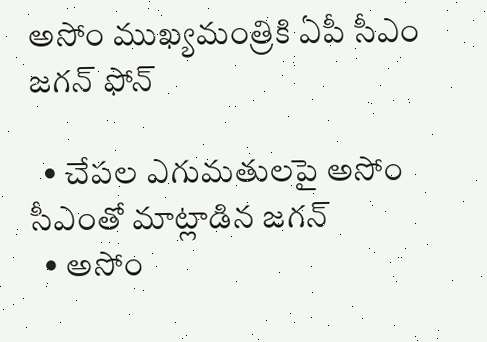అసోం ముఖ్యమంత్రికి ఏపీ సీఎం జగన్ ఫోన్

  • చేపల ఎగుమతులపై అసోం సీఎంతో మాట్లాడిన జగన్
  • అసోం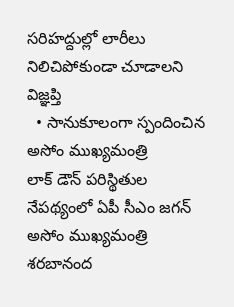సరిహద్దుల్లో లారీలు నిలిచిపోకుండా చూడాలని విజ్ఞప్తి
  • సానుకూలంగా స్పందించిన అసోం ముఖ్యమంత్రి
లాక్ డౌన్ పరిస్థితుల నేపథ్యంలో ఏపీ సీఎం జగన్ అసోం ముఖ్యమంత్రి శరబానంద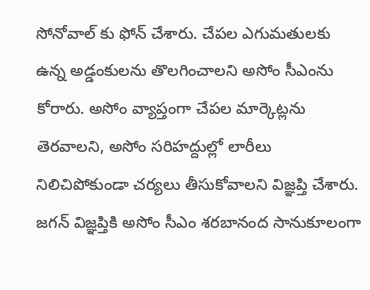సోనోవాల్ కు ఫోన్ చేశారు. చేపల ఎగుమతులకు ఉన్న అడ్డంకులను తొలగించాలని అసోం సీఎంను కోరారు. అసోం వ్యాప్తంగా చేపల మార్కెట్లను తెరవాలని, అసోం సరిహద్దుల్లో లారీలు నిలిచిపోకుండా చర్యలు తీసుకోవాలని విజ్ఞప్తి చేశారు. జగన్ విజ్ఞప్తికి అసోం సీఎం శరబానంద సానుకూలంగా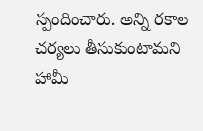స్పందించారు. అన్ని రకాల చర్యలు తీసుకుంటామని హామీ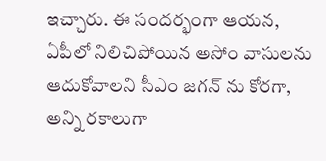ఇచ్చారు. ఈ సందర్భంగా ఆయన, ఏపీలో నిలిచిపోయిన అసోం వాసులను ఆదుకోవాలని సీఎం జగన్ ను కోరగా, అన్ని రకాలుగా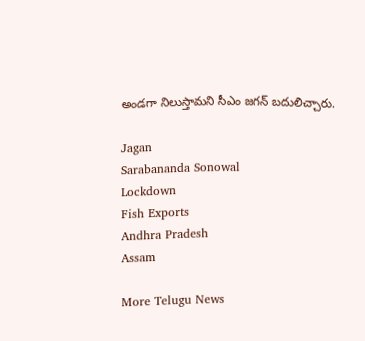అండగా నిలుస్తామని సీఎం జగన్ బదులిచ్చారు.

Jagan
Sarabananda Sonowal
Lockdown
Fish Exports
Andhra Pradesh
Assam

More Telugu News